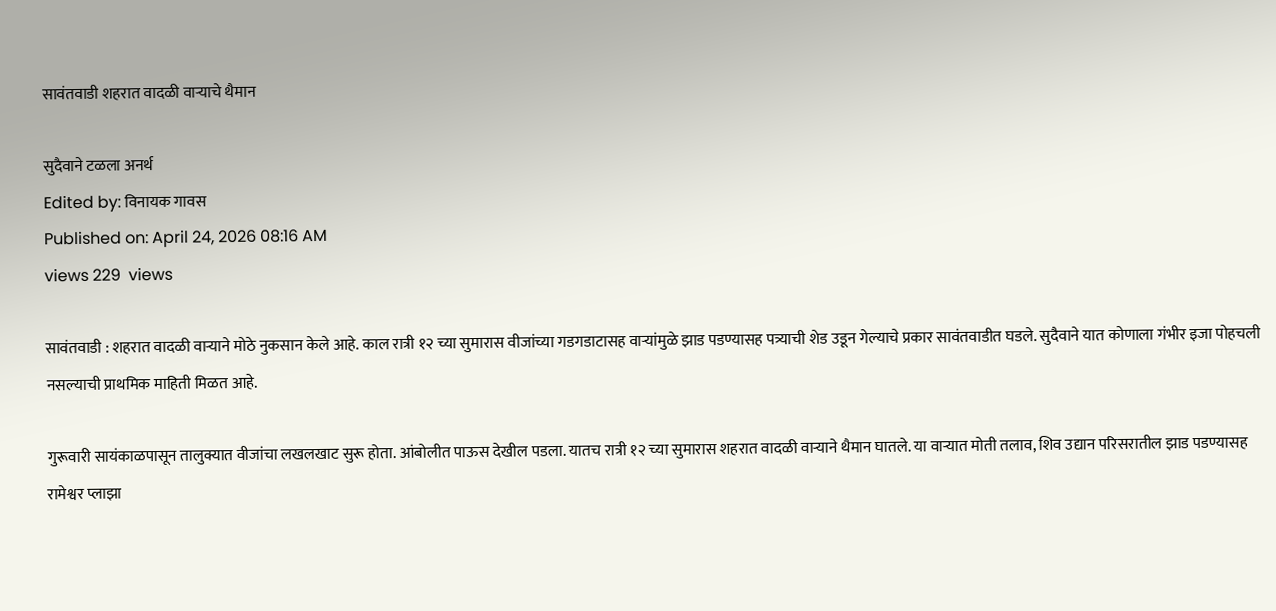सावंतवाडी शहरात वादळी वाऱ्याचे थैमान

सुदैवाने टळला अनर्थ
Edited by: विनायक गावस
Published on: April 24, 2026 08:16 AM
views 229  views

सावंतवाडी : शहरात वादळी वाऱ्याने मोठे नुकसान केले आहे. काल‌ रात्री १२ च्या सुमारास वीजांच्या गडगडाटासह वाऱ्यांमुळे झाड पडण्यासह पत्र्याची शेड उडून गेल्याचे प्रकार सावंतवाडीत घडले. सुदैवाने यात कोणाला गंभीर इजा पोहचली नसल्याची प्राथमिक माहिती मिळत आहे.

गुरूवारी सायंकाळपासून तालुक्यात वीजांचा लखलखाट सुरू होता. आंबोलीत पाऊस देखील पडला. यातच रात्री १२ च्या सुमारास शहरात वादळी वाऱ्याने थैमान घातले. या वाऱ्यात मोती तलाव, शिव उद्यान परिसरातील झाड पडण्यासह रामेश्वर प्लाझा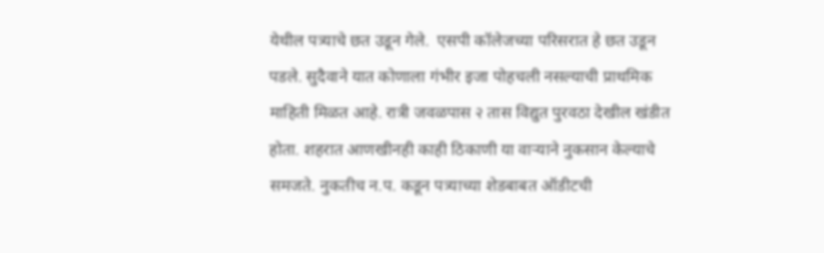येथील पत्र्याचे छत उडून गेले.  एसपी कॉलेजच्या परिसरात हे छत उडून पडले. सुदैवाने यात कोणाला गंभीर इजा पोहचली नसल्याची प्राथमिक माहिती मिळत आहे. रात्री जवळपास २ तास विद्युत पुरवठा देखील खंडीत होता. शहरात आणखीनही काही ठिकाणी या वाऱ्याने नुकसान केल्याचे समजते. नुकतीच न.प. कडून पत्र्याच्या शेडबाबत ऑडीटची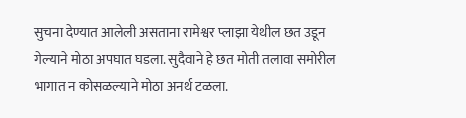सुचना देण्यात आलेली असताना रामेश्वर प्लाझा येथील छत उडून गेल्याने मोठा अपघात घडला. सुदैवाने हे छत मोती तलावा समोरील भागात न कोसळल्याने मोठा अनर्थ टळला.